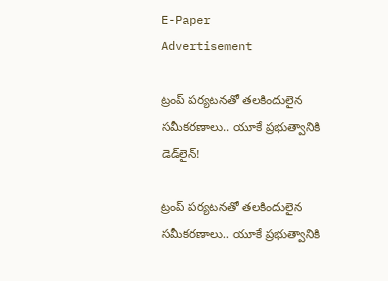E-Paper
Advertisement

ట్రంప్ పర్యటనతో తలకిందులైన సమీకరణాలు.. యూకే ప్రభుత్వానికి డెడ్‌లైన్!

ట్రంప్ పర్యటనతో తలకిందులైన సమీకరణాలు.. యూకే ప్రభుత్వానికి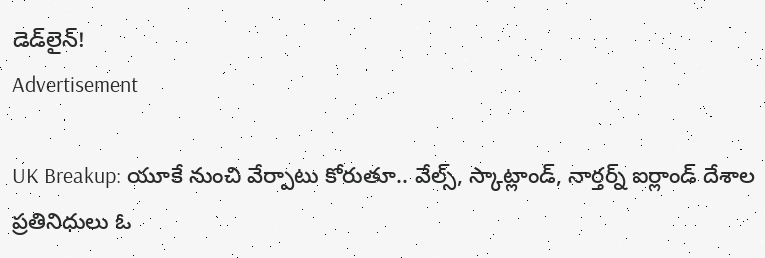డెడ్‌లైన్!
Advertisement

UK Breakup: యూకే నుంచి వేర్పాటు కోరుతూ.. వేల్స్, స్కాట్లాండ్, నార్తర్న్ ఐర్లాండ్ దేశాల ప్రతినిధులు ఓ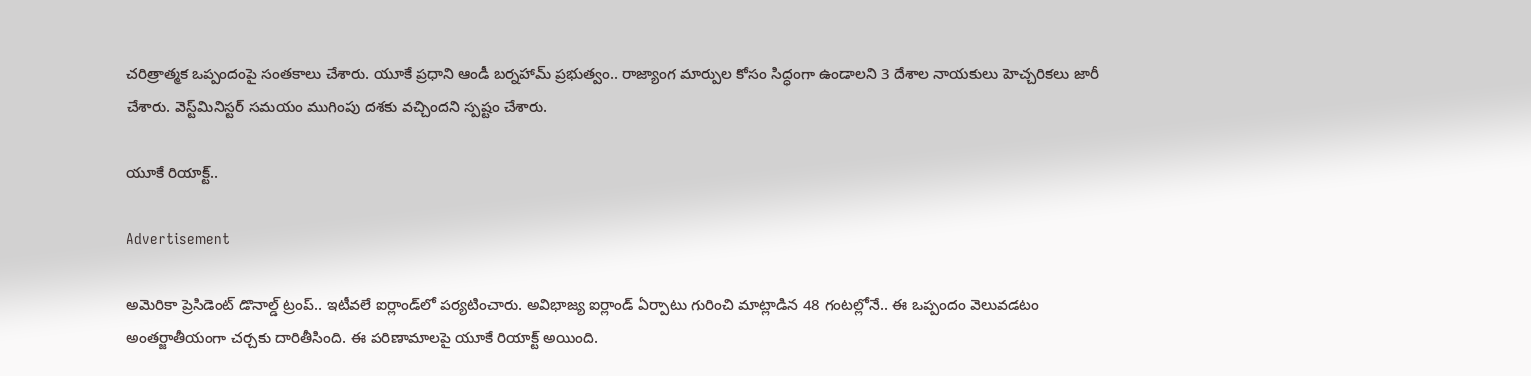చరిత్రాత్మక ఒప్పందంపై సంతకాలు చేశారు. యూకే ప్రధాని ఆండీ బర్నహామ్ ప్రభుత్వం.. రాజ్యాంగ మార్పుల కోసం సిద్ధంగా ఉండాలని 3 దేశాల నాయకులు హెచ్చరికలు జారీ చేశారు. వెస్ట్‌మినిస్టర్ సమయం ముగింపు దశకు వచ్చిందని స్పష్టం చేశారు.

యూకే రియాక్ట్..

Advertisement

అమెరికా ప్రెసిడెంట్ డొనాల్డ్ ట్రంప్.. ఇటీవలే ఐర్లాండ్‌లో పర్యటించారు. అవిభాజ్య ఐర్లాండ్ ఏర్పాటు గురించి మాట్లాడిన 48 గంటల్లోనే.. ఈ ఒప్పందం వెలువడటం అంతర్జాతీయంగా చర్చకు దారితీసింది. ఈ పరిణామాలపై యూకే రియాక్ట్ అయింది.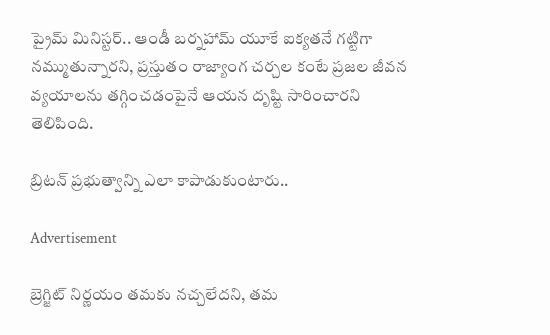ప్రైమ్ మినిస్టర్.. ఆండీ బర్నహామ్ యూకే ఐక్యతనే గట్టిగా నమ్ముతున్నారని, ప్రస్తుతం రాజ్యాంగ చర్చల కంటే ప్రజల జీవన వ్యయాలను తగ్గించడంపైనే ఆయన దృష్టి సారించారని తెలిపింది.

బ్రిటన్ ప్రభుత్వాన్ని ఎలా కాపాడుకుంటారు..

Advertisement

బ్రెగ్జిట్ నిర్ణయం తమకు నచ్చలేదని, తమ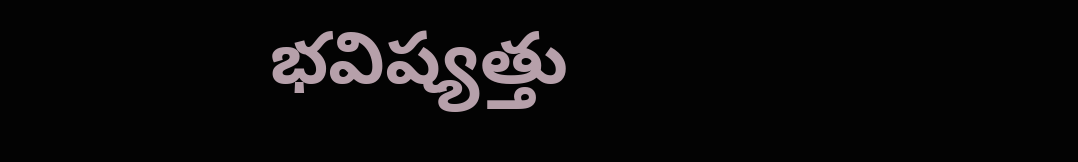భవిష్యత్తు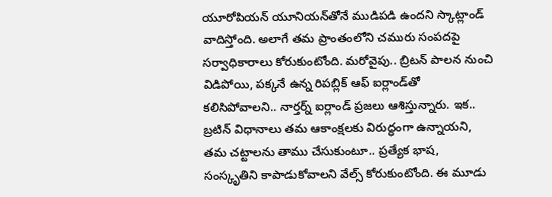యూరోపియన్ యూనియన్‌తోనే ముడిపడి ఉందని స్కాట్లాండ్ వాదిస్తోంది. అలాగే తమ ప్రాంతంలోని చమురు సంపదపై సర్వాధికారాలు కోరుకుంటోంది. మరోవైపు.. బ్రిటన్ పాలన నుంచి విడిపోయి, పక్కనే ఉన్న రిపబ్లిక్ ఆఫ్ ఐర్లాండ్‌తో కలిసిపోవాలని.. నార్తర్న్ ఐర్లాండ్ ప్రజలు ఆశిస్తున్నారు. ఇక.. బ్రటిన్ విధానాలు తమ ఆకాంక్షలకు విరుద్ధంగా ఉన్నాయని, తమ చట్టాలను తాము చేసుకుంటూ.. ప్రత్యేక భాష, సంస్కృతిని కాపాడుకోవాలని వేల్స్ కోరుకుంటోంది. ఈ మూడు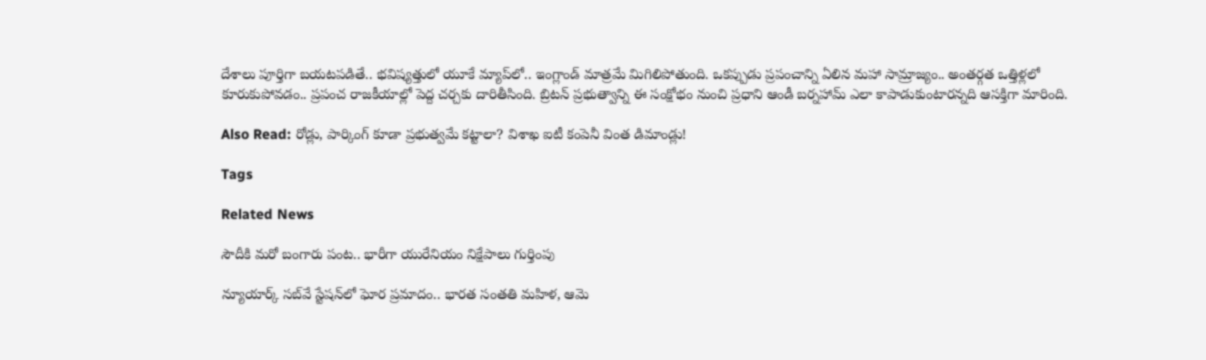దేశాలు పూర్తిగా బయటపడితే.. భవిష్యత్తులో యూకే మ్యాప్‌లో.. ఇంగ్లాండ్ మాత్రమే మిగిలిపోతుంది. ఒకప్పుడు ప్రపంచాన్ని ఏలిన మహా సామ్రాజ్యం.. అంతర్గత ఒత్తిళ్లలో కూరుకుపోవడం.. ప్రపంచ రాజకీయాల్లో పెద్ద చర్చకు దారితీసింది. బ్రిటన్ ప్రభుత్వాన్ని ఈ సంక్షోభం నుంచి ప్రధాని ఆండీ బర్నహామ్ ఎలా కాపాడుకుంటారన్నది ఆసక్తిగా మారింది.

Also Read: రోడ్లు, పార్కింగ్ కూడా ప్రభుత్వమే కట్టాలా? విశాఖ ఐటీ కంపెనీ వింత డిమాండ్లు!

Tags

Related News

సౌదీకి మరో బంగారు పంట.. భారీగా యురేనియం నిక్షేపాలు గుర్తింపు

న్యూయార్క్‌ సబ్‌వే స్టేషన్‌లో ఘోర ప్రమాదం.. భారత సంతతి మహిళ, ఆమె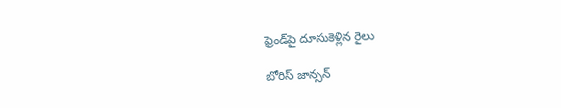ఫ్రెండ్‌పై దూసుకెళ్లిన రైలు

బోరిస్ జాన్సన్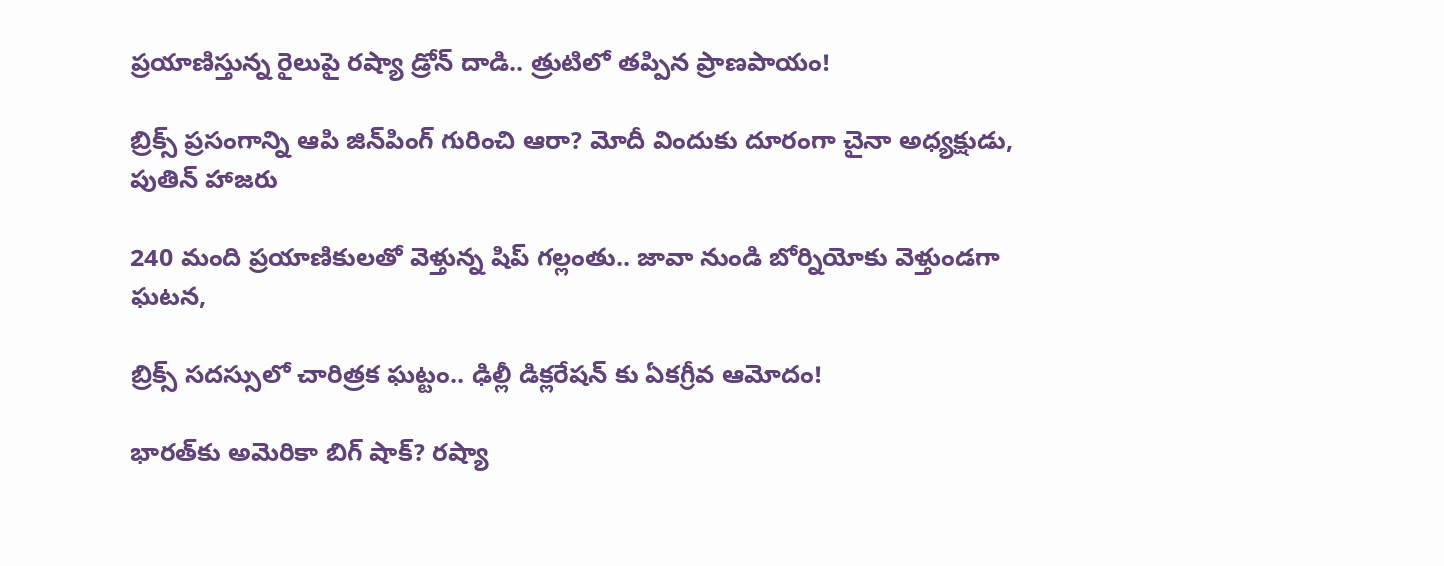ప్రయాణిస్తున్న రైలుపై రష్యా డ్రోన్ దాడి.. త్రుటిలో తప్పిన ప్రాణపాయం!

బ్రిక్స్ ప్రసంగాన్ని ఆపి జిన్‌పింగ్ గురించి ఆరా? మోదీ విందుకు దూరంగా చైనా అధ్యక్షుడు, పుతిన్ హాజరు

240 మంది ప్రయాణికులతో వెళ్తున్న షిప్ గల్లంతు.. జావా నుండి బోర్నియోకు వెళ్తుండగా ఘటన,

బ్రిక్స్ సదస్సులో చారిత్రక ఘట్టం.. ఢిల్లీ డిక్లరేషన్‌ కు ఏకగ్రీవ ఆమోదం!

భారత్‌కు అమెరికా బిగ్ షాక్? రష్యా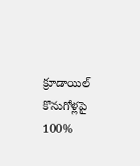క్రూడాయిల్ కొనుగోళ్లపై 100%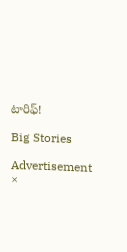టారిఫ్!

Big Stories

Advertisement
×